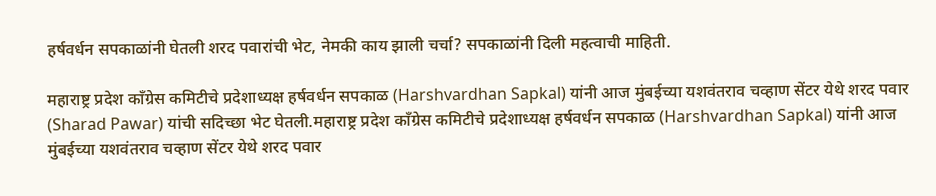हर्षवर्धन सपकाळांनी घेतली शरद पवारांची भेट, नेमकी काय झाली चर्चा? सपकाळांनी दिली महत्वाची माहिती.

महाराष्ट्र प्रदेश काँग्रेस कमिटीचे प्रदेशाध्यक्ष हर्षवर्धन सपकाळ (Harshvardhan Sapkal) यांनी आज मुंबईच्या यशवंतराव चव्हाण सेंटर येथे शरद पवार (Sharad Pawar) यांची सदिच्छा भेट घेतली.महाराष्ट्र प्रदेश काँग्रेस कमिटीचे प्रदेशाध्यक्ष हर्षवर्धन सपकाळ (Harshvardhan Sapkal) यांनी आज मुंबईच्या यशवंतराव चव्हाण सेंटर येथे शरद पवार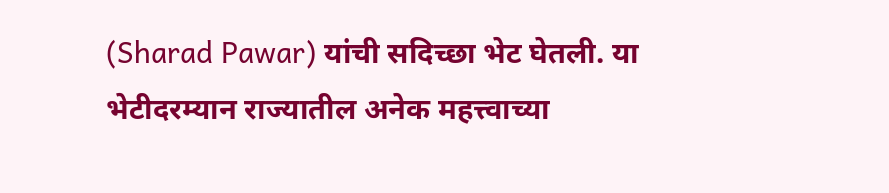(Sharad Pawar) यांची सदिच्छा भेट घेतली. या भेटीदरम्यान राज्यातील अनेक महत्त्वाच्या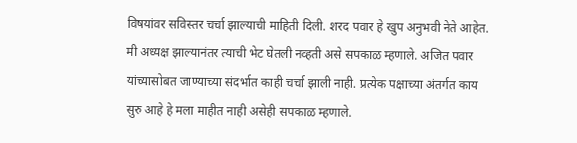विषयांवर सविस्तर चर्चा झाल्याची माहिती दिली. शरद पवार हे खुप अनुभवी नेते आहेत. मी अध्यक्ष झाल्यानंतर त्याची भेट घेतली नव्हती असे सपकाळ म्हणाले. अजित पवार यांच्यासोबत जाण्याच्या संदर्भात काही चर्चा झाली नाही. प्रत्येक पक्षाच्या अंतर्गत काय सुरु आहे हे मला माहीत नाही असेही सपकाळ म्हणाले.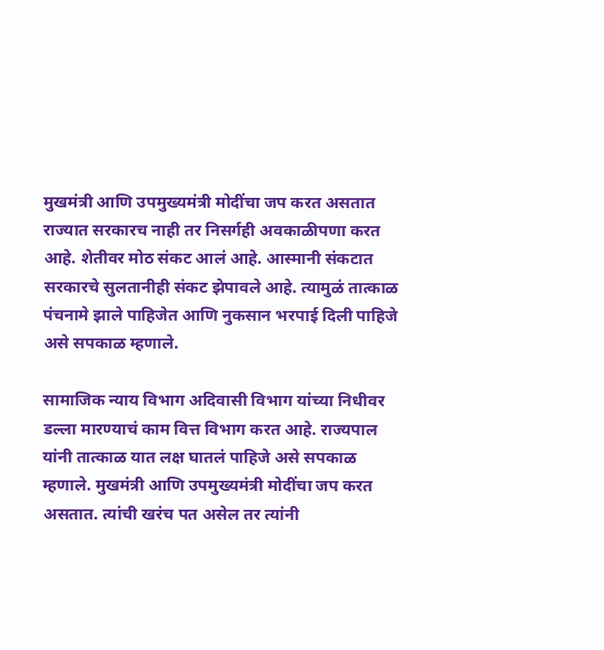मुखमंत्री आणि उपमुख्यमंत्री मोदींचा जप करत असतात राज्यात सरकारच नाही तर निसर्गही अवकाळीपणा करत आहे. शेतीवर मोठ संकट आलं आहे. आस्मानी संकटात सरकारचे सुलतानीही संकट झेपावले आहे. त्यामुळं तात्काळ पंचनामे झाले पाहिजेत आणि नुकसान भरपाई दिली पाहिजे असे सपकाळ म्हणाले.

सामाजिक न्याय विभाग अदिवासी विभाग यांच्या निधीवर डल्ला मारण्याचं काम वित्त विभाग करत आहे. राज्यपाल यांनी तात्काळ यात लक्ष घातलं पाहिजे असे सपकाळ म्हणाले. मुखमंत्री आणि उपमुख्यमंत्री मोदींचा जप करत असतात. त्यांची खरंच पत असेल तर त्यांनी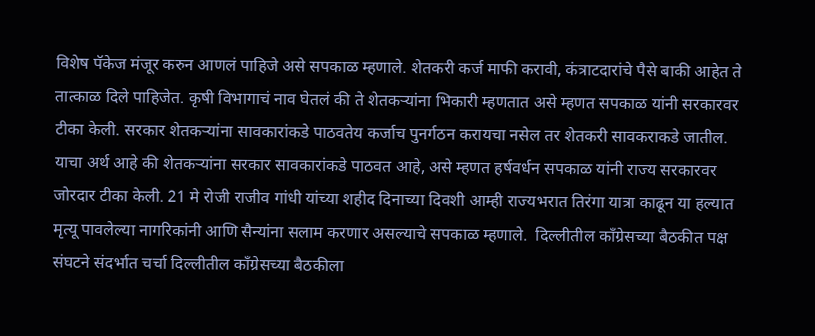विशेष पॅकेज मंजूर करुन आणलं पाहिजे असे सपकाळ म्हणाले. शेतकरी कर्ज माफी करावी, कंत्राटदारांचे पैसे बाकी आहेत ते तात्काळ दिले पाहिजेत. कृषी विभागाचं नाव घेतलं की ते शेतकऱ्यांना भिकारी म्हणतात असे म्हणत सपकाळ यांनी सरकारवर टीका केली. सरकार शेतकऱ्यांना सावकारांकडे पाठवतेय कर्जाच पुनर्गठन करायचा नसेल तर शेतकरी सावकराकडे जातील. याचा अर्थ आहे की शेतकऱ्यांना सरकार सावकारांकडे पाठवत आहे, असे म्हणत हर्षवर्धन सपकाळ यांनी राज्य सरकारवर जोरदार टीका केली. 21 मे रोजी राजीव गांधी यांच्या शहीद दिनाच्या दिवशी आम्ही राज्यभरात तिरंगा यात्रा काढून या हल्यात मृत्यू पावलेल्या नागरिकांनी आणि सैन्यांना सलाम करणार असल्याचे सपकाळ म्हणाले.  दिल्लीतील काँग्रेसच्या बैठकीत पक्ष संघटने संदर्भात चर्चा दिल्लीतील काँग्रेसच्या बैठकीला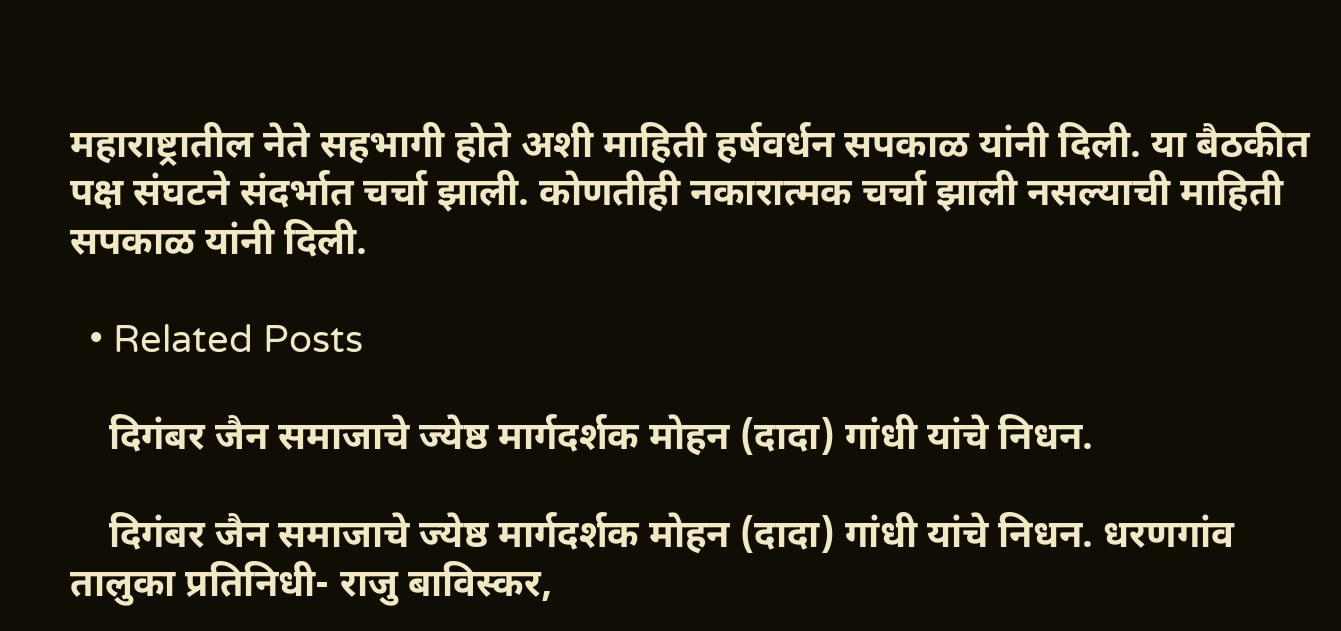महाराष्ट्रातील नेते सहभागी होते अशी माहिती हर्षवर्धन सपकाळ यांनी दिली. या बैठकीत पक्ष संघटने संदर्भात चर्चा झाली. कोणतीही नकारात्मक चर्चा झाली नसल्याची माहिती सपकाळ यांनी दिली.

  • Related Posts

    दिगंबर जैन समाजाचे ज्येष्ठ मार्गदर्शक मोहन (दादा) गांधी यांचे निधन.

    दिगंबर जैन समाजाचे ज्येष्ठ मार्गदर्शक मोहन (दादा) गांधी यांचे निधन. धरणगांव तालुका प्रतिनिधी- राजु बाविस्कर,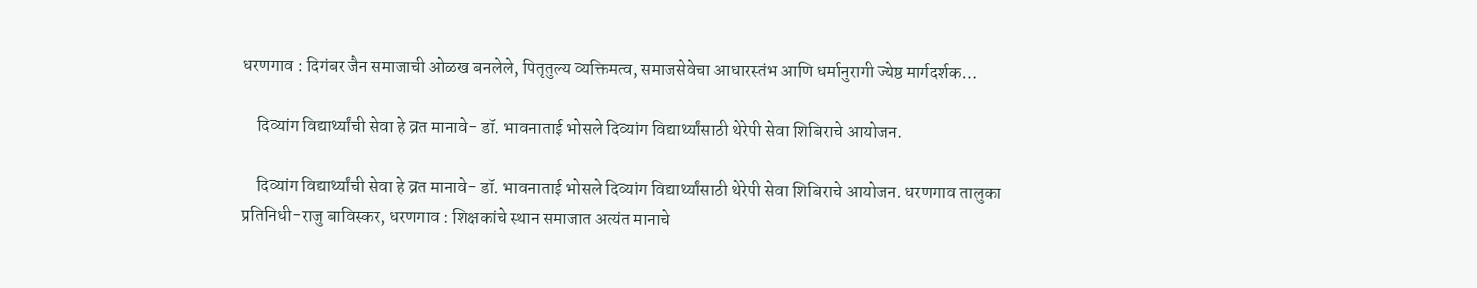धरणगाव : दिगंबर जैन समाजाची ओळख बनलेले, पितृतुल्य व्यक्तिमत्व, समाजसेवेचा आधारस्तंभ आणि धर्मानुरागी ज्येष्ठ मार्गदर्शक…

    दिव्यांग विद्यार्थ्यांची सेवा हे व्रत मानावे- डॉ. भावनाताई भोसले दिव्यांग विद्यार्थ्यांसाठी थेरेपी सेवा शिबिराचे आयोजन.

    दिव्यांग विद्यार्थ्यांची सेवा हे व्रत मानावे- डॉ. भावनाताई भोसले दिव्यांग विद्यार्थ्यांसाठी थेरेपी सेवा शिबिराचे आयोजन. धरणगाव तालुका प्रतिनिधी-राजु बाविस्कर, धरणगाव : शिक्षकांचे स्थान समाजात अत्यंत मानाचे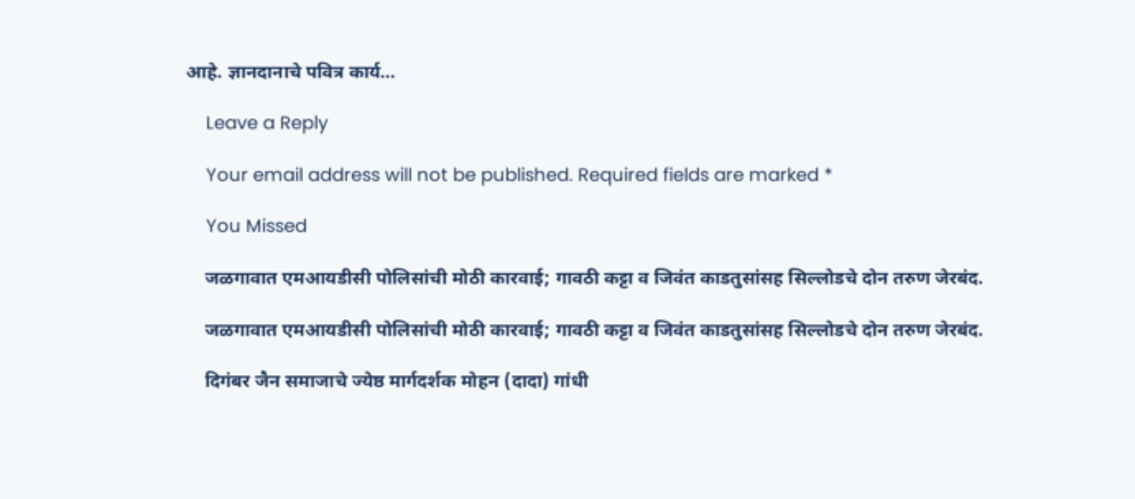आहे. ज्ञानदानाचे पवित्र कार्य…

    Leave a Reply

    Your email address will not be published. Required fields are marked *

    You Missed

    जळगावात एमआयडीसी पोलिसांची मोठी कारवाई; गावठी कट्टा व जिवंत काडतुसांसह सिल्लोडचे दोन तरुण जेरबंद.

    जळगावात एमआयडीसी पोलिसांची मोठी कारवाई; गावठी कट्टा व जिवंत काडतुसांसह सिल्लोडचे दोन तरुण जेरबंद.

    दिगंबर जैन समाजाचे ज्येष्ठ मार्गदर्शक मोहन (दादा) गांधी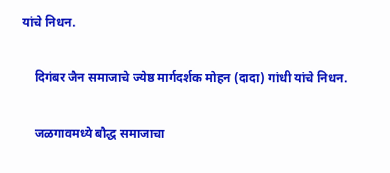यांचे निधन.

    दिगंबर जैन समाजाचे ज्येष्ठ मार्गदर्शक मोहन (दादा) गांधी यांचे निधन.

    जळगावमध्ये बौद्ध समाजाचा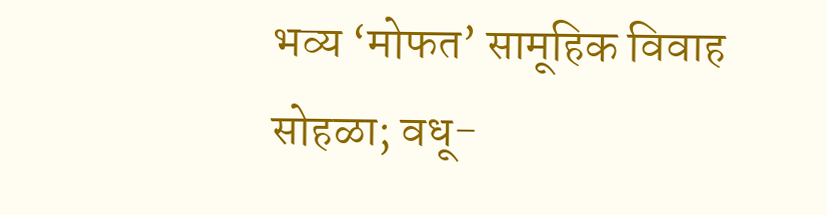भव्य ‘मोफत’ सामूहिक विवाह सोहळा; वधू-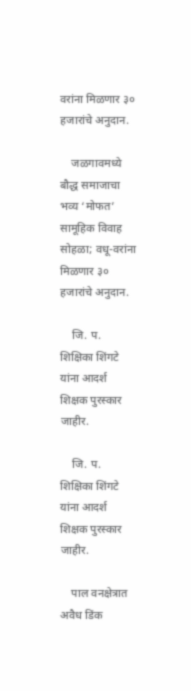वरांना मिळणार ३० हजारांचे अनुदान.

    जळगावमध्ये बौद्ध समाजाचा भव्य ‘मोफत’ सामूहिक विवाह सोहळा; वधू-वरांना मिळणार ३० हजारांचे अनुदान.

    जि. प. शिक्षिका शिंगटे यांना आदर्श शिक्षक पुरस्कार जाहीर.

    जि. प. शिक्षिका शिंगटे यांना आदर्श शिक्षक पुरस्कार जाहीर.

    पाल वनक्षेत्रात अवैध डिंक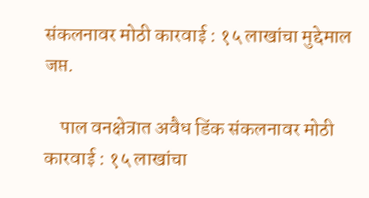संकलनावर मोठी कारवाई : १५ लाखांचा मुद्देमाल जप्त.

    पाल वनक्षेत्रात अवैध डिंक संकलनावर मोठी कारवाई : १५ लाखांचा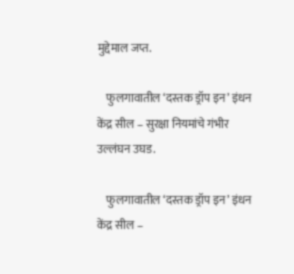मुद्देमाल जप्त.

    फुलगावातील ‘दस्तक ड्रॉप इन’ इंधन केंद्र सील – सुरक्षा नियमांचे गंभीर उल्लंघन उघड.

    फुलगावातील ‘दस्तक ड्रॉप इन’ इंधन केंद्र सील –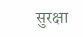सुरक्षा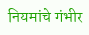नियमांचे गंभीर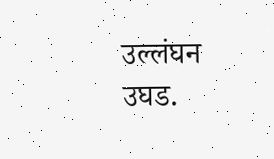उल्लंघन उघड.